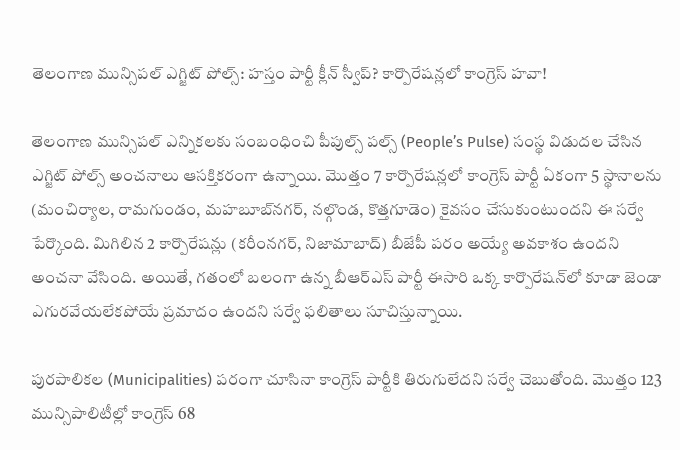తెలంగాణ మున్సిపల్ ఎగ్జిట్ పోల్స్: హస్తం పార్టీ క్లీన్ స్వీప్? కార్పొరేషన్లలో కాంగ్రెస్ హవా!

తెలంగాణ మున్సిపల్ ఎన్నికలకు సంబంధించి పీపుల్స్ పల్స్ (People’s Pulse) సంస్థ విడుదల చేసిన ఎగ్జిట్ పోల్స్ అంచనాలు ఆసక్తికరంగా ఉన్నాయి. మొత్తం 7 కార్పొరేషన్లలో కాంగ్రెస్ పార్టీ ఏకంగా 5 స్థానాలను (మంచిర్యాల, రామగుండం, మహబూబ్‌నగర్, నల్గొండ, కొత్తగూడెం) కైవసం చేసుకుంటుందని ఈ సర్వే పేర్కొంది. మిగిలిన 2 కార్పొరేషన్లు (కరీంనగర్, నిజామాబాద్) బీజేపీ పరం అయ్యే అవకాశం ఉందని అంచనా వేసింది. అయితే, గతంలో బలంగా ఉన్న బీఆర్ఎస్ పార్టీ ఈసారి ఒక్క కార్పొరేషన్‌లో కూడా జెండా ఎగురవేయలేకపోయే ప్రమాదం ఉందని సర్వే ఫలితాలు సూచిస్తున్నాయి.

పురపాలికల (Municipalities) పరంగా చూసినా కాంగ్రెస్ పార్టీకి తిరుగులేదని సర్వే చెబుతోంది. మొత్తం 123 మున్సిపాలిటీల్లో కాంగ్రెస్ 68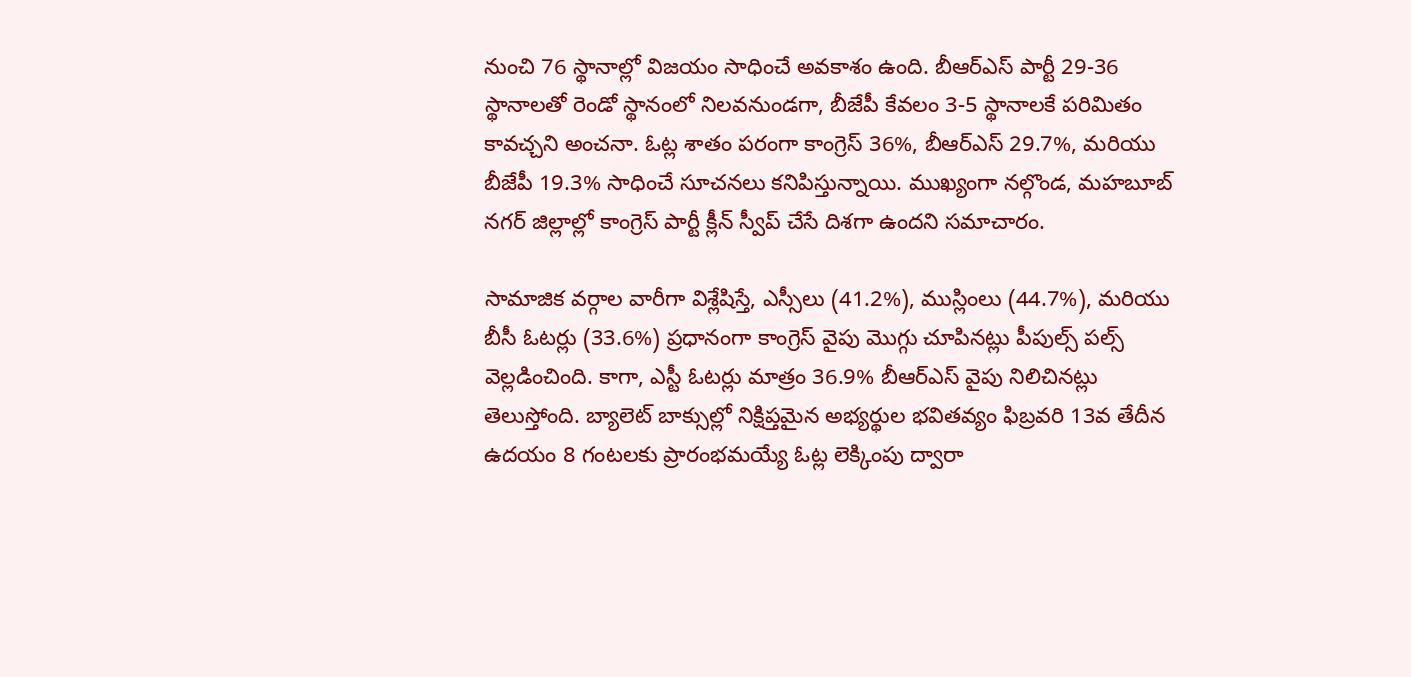నుంచి 76 స్థానాల్లో విజయం సాధించే అవకాశం ఉంది. బీఆర్ఎస్ పార్టీ 29-36 స్థానాలతో రెండో స్థానంలో నిలవనుండగా, బీజేపీ కేవలం 3-5 స్థానాలకే పరిమితం కావచ్చని అంచనా. ఓట్ల శాతం పరంగా కాంగ్రెస్ 36%, బీఆర్ఎస్ 29.7%, మరియు బీజేపీ 19.3% సాధించే సూచనలు కనిపిస్తున్నాయి. ముఖ్యంగా నల్గొండ, మహబూబ్ నగర్ జిల్లాల్లో కాంగ్రెస్ పార్టీ క్లీన్ స్వీప్ చేసే దిశగా ఉందని సమాచారం.

సామాజిక వర్గాల వారీగా విశ్లేషిస్తే, ఎస్సీలు (41.2%), ముస్లింలు (44.7%), మరియు బీసీ ఓటర్లు (33.6%) ప్రధానంగా కాంగ్రెస్ వైపు మొగ్గు చూపినట్లు పీపుల్స్ పల్స్ వెల్లడించింది. కాగా, ఎస్టీ ఓటర్లు మాత్రం 36.9% బీఆర్ఎస్ వైపు నిలిచినట్లు తెలుస్తోంది. బ్యాలెట్ బాక్సుల్లో నిక్షిప్తమైన అభ్యర్థుల భవితవ్యం ఫిబ్రవరి 13వ తేదీన ఉదయం 8 గంటలకు ప్రారంభమయ్యే ఓట్ల లెక్కింపు ద్వారా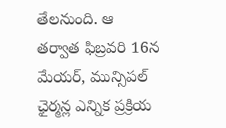తేలనుంది. ఆ తర్వాత ఫిబ్రవరి 16న మేయర్, మున్సిపల్ ఛైర్మన్ల ఎన్నిక ప్రక్రియ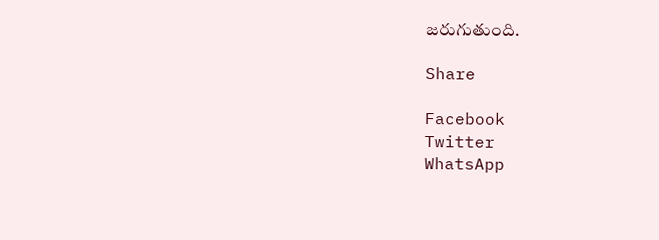జరుగుతుంది.

Share

Facebook
Twitter
WhatsApp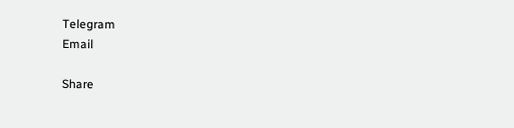Telegram
Email

Share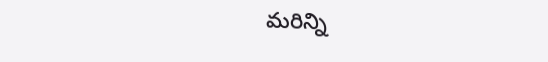మరిన్ని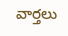వార్తలు